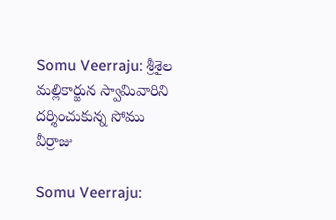Somu Veerraju: శ్రీశైల మల్లికార్జున స్వామివారిని దర్శించుకున్న సోము వీర్రాజు

Somu Veerraju: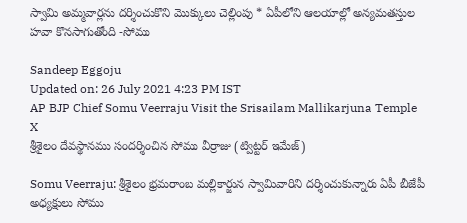స్వామి అమ్మవార్లను దర్శించుకొని మొక్కులు చెల్లింపు * ఏపీలోని ఆలయాల్లో అన్యమతస్తుల హవా కొనసాగుతోంది -సోము

Sandeep Eggoju
Updated on: 26 July 2021 4:23 PM IST
AP BJP Chief Somu Veerraju Visit the Srisailam Mallikarjuna Temple
X
శ్రీశైలం దేవస్థానము సందర్శించిన సోము వీర్రాజు (ట్విట్టర్ ఇమేజ్)

Somu Veerraju: శ్రీశైలం భ్రమరాంబ మల్లికార్జున స్వామివారిని దర్శించుకున్నారు ఏపీ బీజేపీ అధ్యక్షులు సోము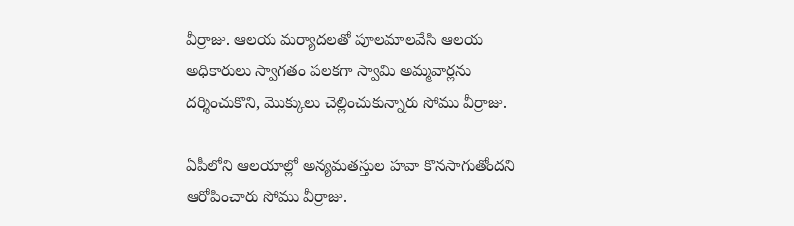వీర్రాజు. ఆలయ మర్యాదలతో పూలమాలవేసి ఆలయ అధికారులు స్వాగతం పలకగా స్వామి అమ్మవార్లను దర్శించుకొని, మొక్కులు చెల్లించుకున్నారు సోము వీర్రాజు.

ఏపీలోని ఆలయాల్లో అన్యమతస్తుల హవా కొనసాగుతోందని ఆరోపించారు సోము వీర్రాజు.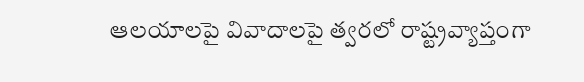ఆలయాలపై వివాదాలపై త్వరలో రాష్ట్రవ్యాప్తంగా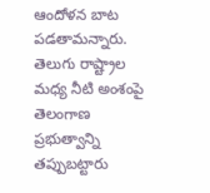ఆందోళన బాట పడతామన్నారు. తెలుగు రాష్ట్రాల మధ్య నీటి అంశంపై తెలంగాణ ప్రభుత్వాన్ని తప్పుబట్టారు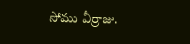సోము వీర్రాజు.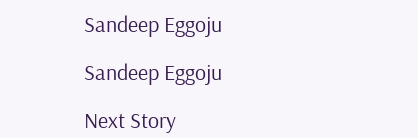Sandeep Eggoju

Sandeep Eggoju

Next Story